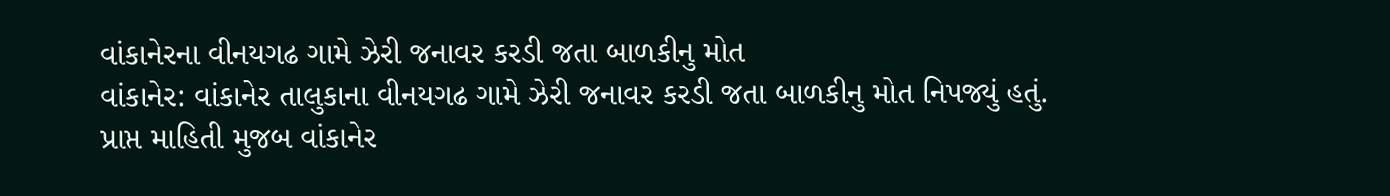વાંકાનેરના વીનયગઢ ગામે ઝેરી જનાવર કરડી જતા બાળકીનુ મોત
વાંકાનેર: વાંકાનેર તાલુકાના વીનયગઢ ગામે ઝેરી જનાવર કરડી જતા બાળકીનુ મોત નિપજ્યું હતું.
પ્રાપ્ત માહિતી મુજબ વાંકાનેર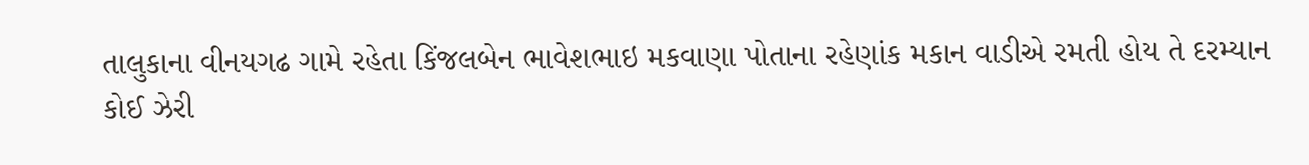તાલુકાના વીનયગઢ ગામે રહેતા કિંજલબેન ભાવેશભાઇ મકવાણા પોતાના રહેણાંક મકાન વાડીએ રમતી હોય તે દરમ્યાન કોઈ ઝેરી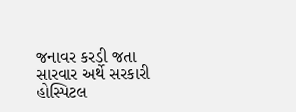જનાવર કરડી જતા સારવાર અર્થે સરકારી હોસ્પિટલ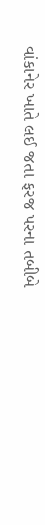વાંકાનેર ખાતે લઈ જતા ફરજ પરના તબીબે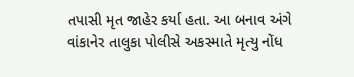તપાસી મૃત જાહેર કર્યા હતા. આ બનાવ અંગે વાંકાનેર તાલુકા પોલીસે અકસ્માતે મૃત્યુ નોંધ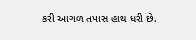કરી આગળ તપાસ હાથ ધરી છે.